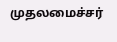முதலமைச்சர்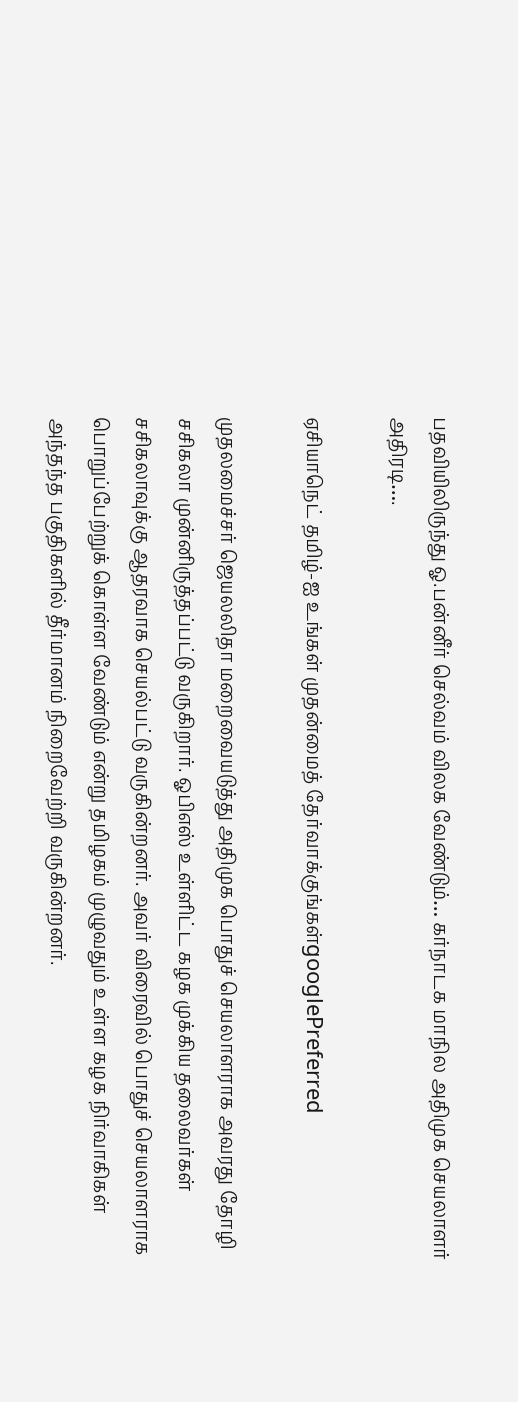பதவியிலிருந்து ஓ.பன்னீர் செல்வம் விலக வேண்டும்… கர்நாடக மாநில அதிமுக செயலாளர் அதிரடி….

ஏசியாநெட் தமிழ்-ஐ உங்கள் முதன்மைத் தேர்வாக்குங்கள்googlePreferred

முதலமைச்சர் ஜெயலலிதா மறைவையடுத்து அதிமுக பொதுச் செயலாளராக அவரது தோழி சசிகலா முன்னிருத்தப்பட்டு வருகிறார். ஓபிஎஸ் உள்ளிட்ட கழக முக்கிய தலைவர்கள் சசிகலாவுக்கு ஆதரவாக செயல்பட்டு வருகின்றனர். அவர் விரைவில் பொதுச் செயலாளராக பொறுப்பேற்றுக் கொள்ள வேண்டும் என்று தமிழகம் முழுவதும் உள்ள கழக நிர்வாகிகள் அந்தந்த பகுதிகளில் தீர்மானம் நிறைவேற்றி வருகின்றனர்.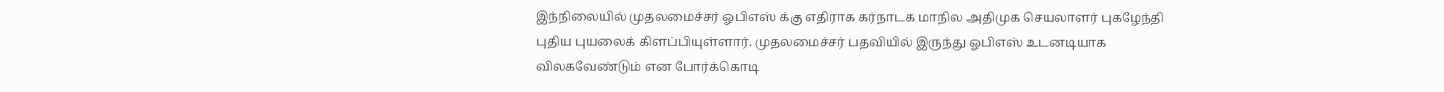இந்நிலையில் முதலமைச்சர் ஓபிஎஸ் க்கு எதிராக கர்நாடக மாநில அதிமுக செயலாளர் புகழேந்தி புதிய புயலைக் கிளப்பியுள்ளார். முதலமைச்சர் பதவியில் இருந்து ஓபிஎஸ் உடனடியாக விலகவேண்டும் என போர்க்கொடி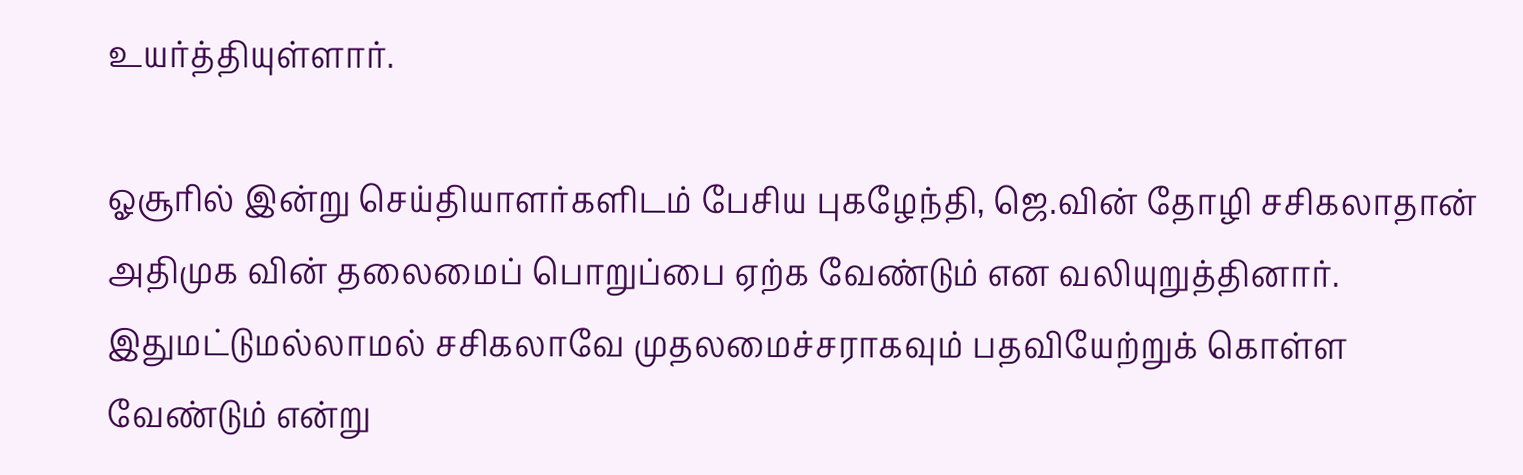உயர்த்தியுள்ளார்.

ஓசூரில் இன்று செய்தியாளர்களிடம் பேசிய புகழேந்தி, ஜெ.வின் தோழி சசிகலாதான் அதிமுக வின் தலைமைப் பொறுப்பை ஏற்க வேண்டும் என வலியுறுத்தினார். இதுமட்டுமல்லாமல் சசிகலாவே முதலமைச்சராகவும் பதவியேற்றுக் கொள்ள வேண்டும் என்று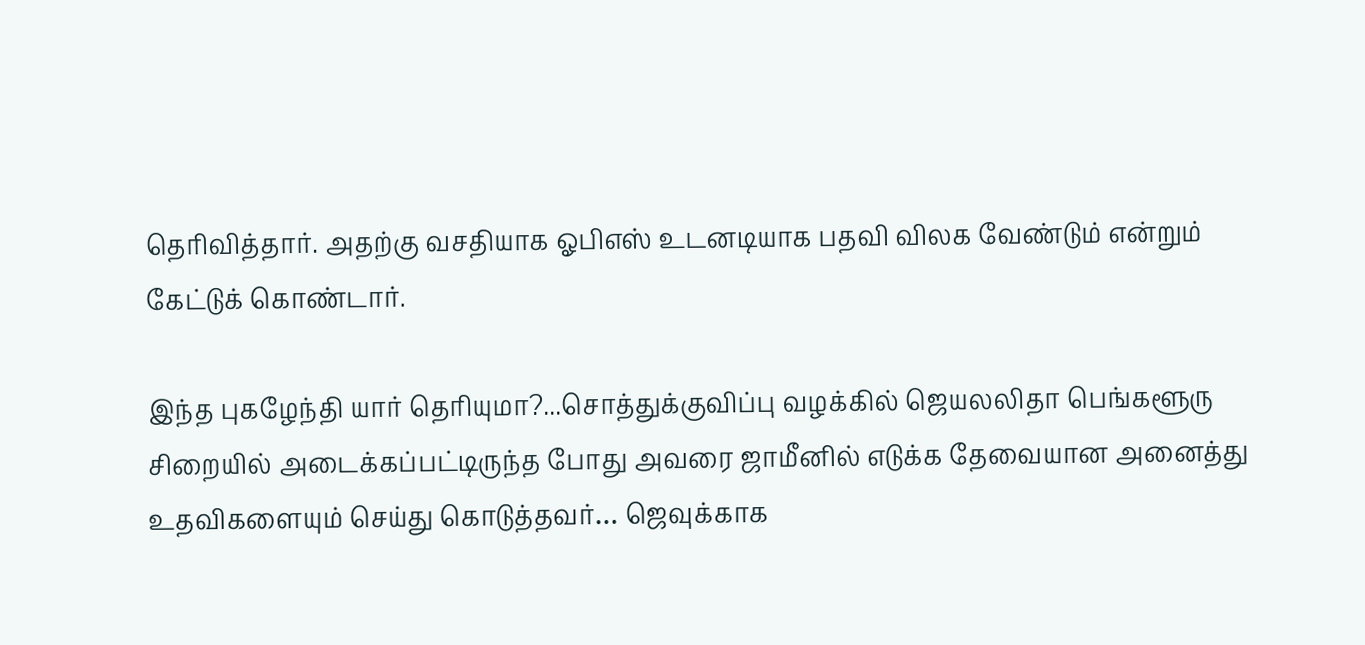தெரிவித்தார். அதற்கு வசதியாக ஓபிஎஸ் உடனடியாக பதவி விலக வேண்டும் என்றும் கேட்டுக் கொண்டார்.

இந்த புகழேந்தி யார் தெரியுமா?...சொத்துக்குவிப்பு வழக்கில் ஜெயலலிதா பெங்களூரு சிறையில் அடைக்கப்பட்டிருந்த போது அவரை ஜாமீனில் எடுக்க தேவையான அனைத்து உதவிகளையும் செய்து கொடுத்தவர்… ஜெவுக்காக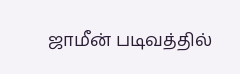ஜாமீன் படிவத்தில்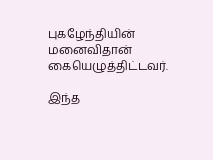புகழேந்தியின் மனைவிதான் கையெழுத்திட்டவர்.

இந்த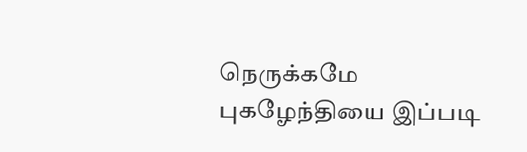நெருக்கமே புகழேந்தியை இப்படி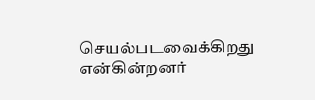செயல்படவைக்கிறது என்கின்றனர்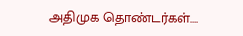அதிமுக தொண்டர்கள்….